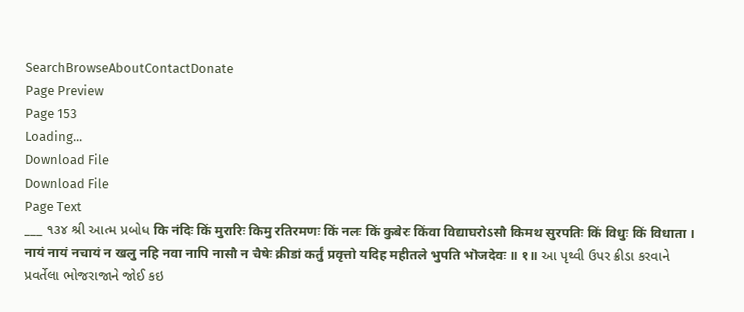SearchBrowseAboutContactDonate
Page Preview
Page 153
Loading...
Download File
Download File
Page Text
___ ૧૩૪ શ્રી આત્મ પ્રબોધ कि नंदिः किं मुरारिः किमु रतिरमणः किं नलः किं कुबेरः किंवा विद्याघरोऽसौ किमथ सुरपतिः किं विधुः किं विधाता । नायं नायं नचायं न खलु नहि नवा नापि नासौ न चैषेः क्रीडां कर्तुं प्रवृत्तो यदिह महीतले भुपति भॊजदेवः ॥ १॥ આ પૃથ્વી ઉપર ક્રીડા કરવાને પ્રવર્તેલા ભોજરાજાને જોઈ કઇ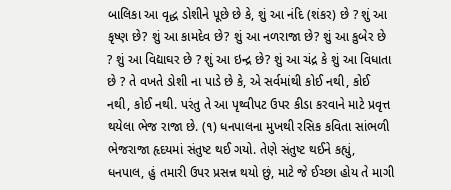બાલિકા આ વૃદ્ધ ડોશીને પૂછે છે કે, શું આ નંદિ (શંકર) છે ? શું આ કૃષ્ણ છે? શું આ કામદેવ છે? શું આ નળરાજા છે? શું આ કુબેર છે ? શું આ વિદ્યાઘર છે ? શું આ ઇન્દ્ર છે? શું આ ચંદ્ર કે શું આ વિધાતા છે ? તે વખતે ડોશી ના પાડે છે કે, એ સર્વમાંથી કોઈ નથી, કોઈ નથી, કોઈ નથી. પરંતુ તે આ પૃથ્વીપટ ઉપર કીડા કરવાને માટે પ્રવૃત્ત થયેલા ભેજ રાજા છે. (૧) ધનપાલના મુખથી રસિક કવિતા સાંભળી ભેજરાજા હૃદયમાં સંતુષ્ટ થઈ ગયો. તેણે સંતુષ્ટ થઈને કહ્યું, ધનપાલ, હું તમારી ઉપર પ્રસન્ન થયો છું, માટે જે ઈચ્છા હોય તે માગી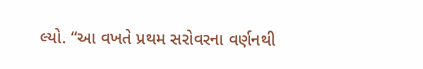લ્યો. “આ વખતે પ્રથમ સરોવરના વર્ણનથી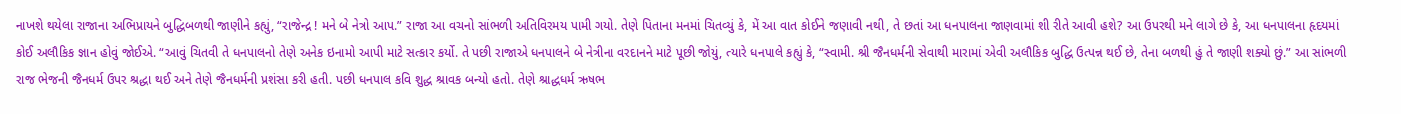નાખશે થયેલા રાજાના અભિપ્રાયને બુદ્ધિબળથી જાણીને કહ્યું, “રાજેન્દ્ર ! મને બે નેત્રો આપ.” રાજા આ વચનો સાંભળી અતિવિરમય પામી ગયો. તેણે પિતાના મનમાં ચિતવ્યું કે, મેં આ વાત કોઈને જણાવી નથી, તે છતાં આ ધનપાલના જાણવામાં શી રીતે આવી હશે? આ ઉપરથી મને લાગે છે કે, આ ધનપાલના હૃદયમાં કોઈ અલૌકિક જ્ઞાન હોવું જોઈએ. “આવું ચિતવી તે ધનપાલનો તેણે અનેક ઇનામો આપી માટે સત્કાર કર્યો. તે પછી રાજાએ ધનપાલને બે નેત્રીના વરદાનને માટે પૂછી જોયું, ત્યારે ધનપાલે કહ્યું કે, “સ્વામી. શ્રી જૈનધર્મની સેવાથી મારામાં એવી અલૌકિક બુદ્ધિ ઉત્પન્ન થઈ છે, તેના બળથી હું તે જાણી શક્યો છું.” આ સાંભળી રાજ ભેજની જૈનધર્મ ઉપર શ્રદ્ધા થઈ અને તેણે જૈનધર્મની પ્રશંસા કરી હતી. પછી ધનપાલ કવિ શુદ્ધ શ્રાવક બન્યો હતો. તેણે શ્રાદ્ધધર્મ ઋષભ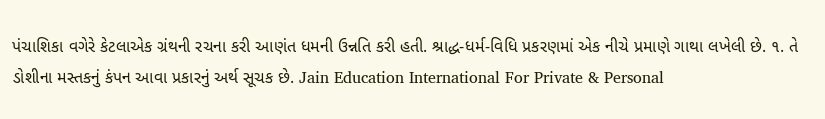પંચાશિકા વગેરે કેટલાએક ગ્રંથની રચના કરી આણંત ધમની ઉન્નતિ કરી હતી. શ્રાદ્ધ-ધર્મ-વિધિ પ્રકરણમાં એક નીચે પ્રમાણે ગાથા લખેલી છે. ૧. તે ડોશીના મસ્તકનું કંપન આવા પ્રકારનું અર્થ સૂચક છે. Jain Education International For Private & Personal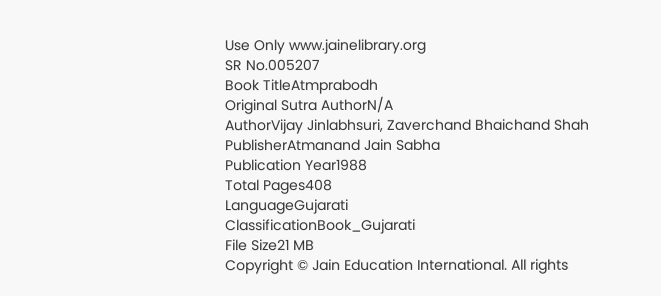Use Only www.jainelibrary.org
SR No.005207
Book TitleAtmprabodh
Original Sutra AuthorN/A
AuthorVijay Jinlabhsuri, Zaverchand Bhaichand Shah
PublisherAtmanand Jain Sabha
Publication Year1988
Total Pages408
LanguageGujarati
ClassificationBook_Gujarati
File Size21 MB
Copyright © Jain Education International. All rights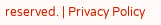reserved. | Privacy Policy